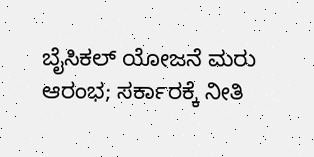ಬೈಸಿಕಲ್‌ ಯೋಜನೆ ಮರು ಆರಂಭ; ಸರ್ಕಾರಕ್ಕೆ ನೀತಿ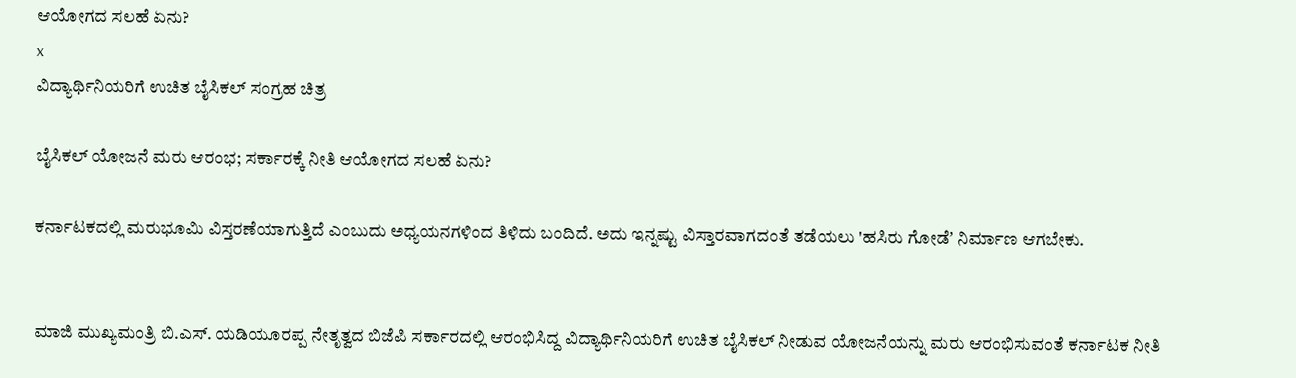ಆಯೋಗದ ಸಲಹೆ ಏನು?
x
ವಿದ್ಯಾರ್ಥಿನಿಯರಿಗೆ ಉಚಿತ ಬೈಸಿಕಲ್‌ ಸಂಗ್ರಹ ಚಿತ್ರ

ಬೈಸಿಕಲ್‌ ಯೋಜನೆ ಮರು ಆರಂಭ; ಸರ್ಕಾರಕ್ಕೆ ನೀತಿ ಆಯೋಗದ ಸಲಹೆ ಏನು?

ಕರ್ನಾಟಕದಲ್ಲಿ ಮರುಭೂಮಿ ವಿಸ್ತರಣೆಯಾಗುತ್ತಿದೆ ಎಂಬುದು ಅಧ್ಯಯನಗಳಿಂದ ತಿಳಿದು ಬಂದಿದೆ. ಅದು ಇನ್ನಷ್ಟು ವಿಸ್ತಾರವಾಗದಂತೆ ತಡೆಯಲು 'ಹಸಿರು ಗೋಡೆʼ ನಿರ್ಮಾಣ ಆಗಬೇಕು.


ಮಾಜಿ ಮುಖ್ಯಮಂತ್ರಿ ಬಿ.ಎಸ್. ಯಡಿಯೂರಪ್ಪ ನೇತೃತ್ವದ ಬಿಜೆಪಿ ಸರ್ಕಾರದಲ್ಲಿ ಆರಂಭಿಸಿದ್ದ ವಿದ್ಯಾರ್ಥಿನಿಯರಿಗೆ ಉಚಿತ ಬೈಸಿಕಲ್ ನೀಡುವ ಯೋಜನೆಯನ್ನು ಮರು ಆರಂಭಿಸುವಂತೆ ಕರ್ನಾಟಕ ನೀತಿ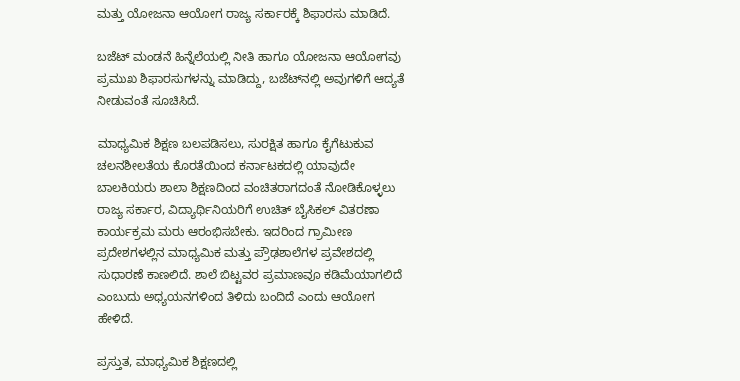ಮತ್ತು ಯೋಜನಾ ಆಯೋಗ ರಾಜ್ಯ ಸರ್ಕಾರಕ್ಕೆ ಶಿಫಾರಸು ಮಾಡಿದೆ.

ಬಜೆಟ್‌ ಮಂಡನೆ ಹಿನ್ನೆಲೆಯಲ್ಲಿ ನೀತಿ ಹಾಗೂ ಯೋಜನಾ ಆಯೋಗವು ಪ್ರಮುಖ ಶಿಫಾರಸುಗಳನ್ನು ಮಾಡಿದ್ದು, ಬಜೆಟ್‌ನಲ್ಲಿ ಅವುಗಳಿಗೆ ಆದ್ಯತೆ ನೀಡುವಂತೆ ಸೂಚಿಸಿದೆ.

ಮಾಧ್ಯಮಿಕ ಶಿಕ್ಷಣ ಬಲಪಡಿಸಲು, ಸುರಕ್ಷಿತ ಹಾಗೂ ಕೈಗೆಟುಕುವ ಚಲನಶೀಲತೆಯ ಕೊರತೆಯಿಂದ ಕರ್ನಾಟಕದಲ್ಲಿ ಯಾವುದೇ ಬಾಲಕಿಯರು ಶಾಲಾ ಶಿಕ್ಷಣದಿಂದ ವಂಚಿತರಾಗದಂತೆ ನೋಡಿಕೊಳ್ಳಲು ರಾಜ್ಯ ಸರ್ಕಾರ, ವಿದ್ಯಾರ್ಥಿನಿಯರಿಗೆ ಉಚಿತ್ ಬೈಸಿಕಲ್ ವಿತರಣಾ ಕಾರ್ಯಕ್ರಮ ಮರು ಆರಂಭಿಸಬೇಕು. ಇದರಿಂದ ಗ್ರಾಮೀಣ ಪ್ರದೇಶಗಳಲ್ಲಿನ ಮಾಧ್ಯಮಿಕ ಮತ್ತು ಪ್ರೌಢಶಾಲೆಗಳ ಪ್ರವೇಶದಲ್ಲಿ ಸುಧಾರಣೆ ಕಾಣಲಿದೆ. ಶಾಲೆ ಬಿಟ್ಟವರ ಪ್ರಮಾಣವೂ ಕಡಿಮೆಯಾಗಲಿದೆ ಎಂಬುದು ಅಧ್ಯಯನಗಳಿಂದ ತಿಳಿದು ಬಂದಿದೆ ಎಂದು ಆಯೋಗ ಹೇಳಿದೆ.

ಪ್ರಸ್ತುತ, ಮಾಧ್ಯಮಿಕ ಶಿಕ್ಷಣದಲ್ಲಿ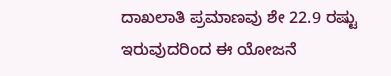ದಾಖಲಾತಿ ಪ್ರಮಾಣವು ಶೇ 22.9 ರಷ್ಟು ಇರುವುದರಿಂದ ಈ ಯೋಜನೆ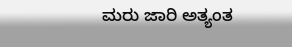ಮರು ಜಾರಿ ಅತ್ಯಂತ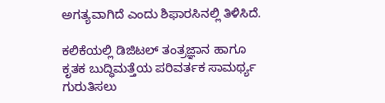ಅಗತ್ಯವಾಗಿದೆ ಎಂದು ಶಿಫಾರಸಿನಲ್ಲಿ ತಿಳಿಸಿದೆ.

ಕಲಿಕೆಯಲ್ಲಿ ಡಿಜಿಟಲ್ ತಂತ್ರಜ್ಞಾನ ಹಾಗೂ ಕೃತಕ ಬುದ್ಧಿಮತ್ತೆಯ ಪರಿವರ್ತಕ ಸಾಮರ್ಥ್ಯ ಗುರುತಿಸಲು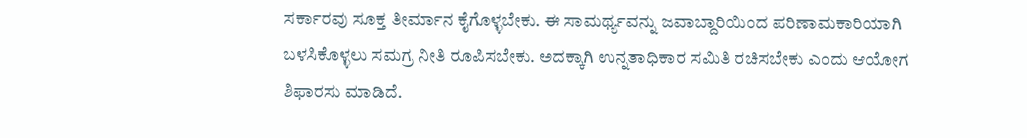ಸರ್ಕಾರವು ಸೂಕ್ತ ತೀರ್ಮಾನ ಕೈಗೊಳ್ಳಬೇಕು. ಈ ಸಾಮರ್ಥ್ಯವನ್ನು ಜವಾಬ್ದಾರಿಯಿಂದ ಪರಿಣಾಮಕಾರಿಯಾಗಿ ಬಳಸಿಕೊಳ್ಳಲು ಸಮಗ್ರ ನೀತಿ ರೂಪಿಸಬೇಕು. ಅದಕ್ಕಾಗಿ ಉನ್ನತಾಧಿಕಾರ ಸಮಿತಿ ರಚಿಸಬೇಕು ಎಂದು ಆಯೋಗ ಶಿಫಾರಸು ಮಾಡಿದೆ.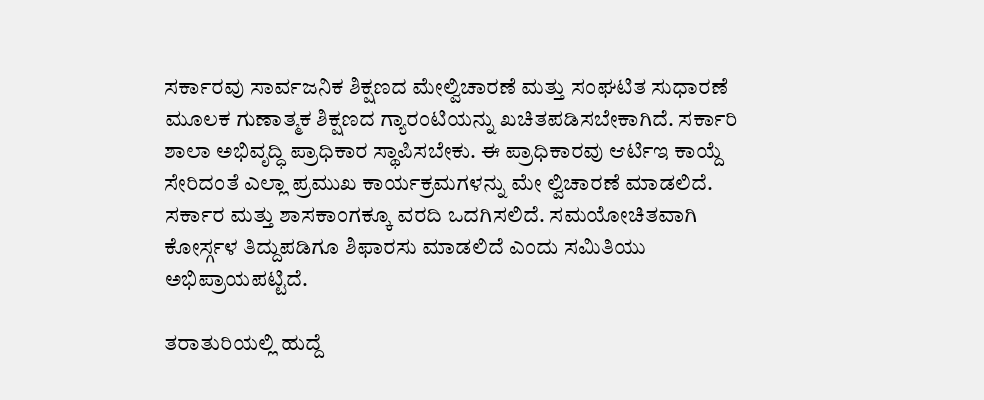ಸರ್ಕಾರವು ಸಾರ್ವಜನಿಕ ಶಿಕ್ಷಣದ ಮೇಲ್ವಿಚಾರಣೆ ಮತ್ತು ಸಂಘಟಿತ ಸುಧಾರಣೆ ಮೂಲಕ ಗುಣಾತ್ಮಕ ಶಿಕ್ಷಣದ ಗ್ಯಾರಂಟಿಯನ್ನು ಖಚಿತಪಡಿಸಬೇಕಾಗಿದೆ. ಸರ್ಕಾರಿ ಶಾಲಾ ಅಭಿವೃದ್ಧಿ ಪ್ರಾಧಿಕಾರ ಸ್ಥಾಪಿಸಬೇಕು. ಈ ಪ್ರಾಧಿಕಾರವು ಆರ್ಟಿಇ ಕಾಯ್ದೆ ಸೇರಿದಂತೆ ಎಲ್ಲಾ ಪ್ರಮುಖ ಕಾರ್ಯಕ್ರಮಗಳನ್ನು ಮೇ ಲ್ವಿಚಾರಣೆ ಮಾಡಲಿದೆ. ಸರ್ಕಾರ ಮತ್ತು ಶಾಸಕಾಂಗಕ್ಕೂ ವರದಿ ಒದಗಿಸಲಿದೆ. ಸಮಯೋಚಿತವಾಗಿ ಕೋರ್ಸ್ಗಳ ತಿದ್ದುಪಡಿಗೂ ಶಿಫಾರಸು ಮಾಡಲಿದೆ ಎಂದು ಸಮಿತಿಯು ಅಭಿಪ್ರಾಯಪಟ್ಟಿದೆ.

ತರಾತುರಿಯಲ್ಲಿ ಹುದ್ದೆ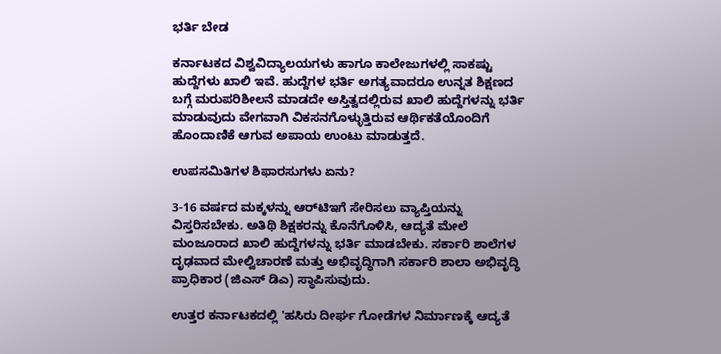ಭರ್ತಿ ಬೇಡ

ಕರ್ನಾಟಕದ ವಿಶ್ವವಿದ್ಯಾಲಯಗಳು ಹಾಗೂ ಕಾಲೇಜುಗಳಲ್ಲಿ ಸಾಕಷ್ಟು ಹುದ್ದೆಗಳು ಖಾಲಿ ಇವೆ. ಹುದ್ದೆಗಳ ಭರ್ತಿ ಅಗತ್ಯವಾದರೂ ಉನ್ನತ ಶಿಕ್ಷಣದ ಬಗ್ಗೆ ಮರುಪರಿಶೀಲನೆ ಮಾಡದೇ ಅಸ್ತಿತ್ವದಲ್ಲಿರುವ ಖಾಲಿ ಹುದ್ದೆಗಳನ್ನು ಭರ್ತಿ ಮಾಡುವುದು ವೇಗವಾಗಿ ವಿಕಸನಗೊಳ್ಳುತ್ತಿರುವ ಆರ್ಥಿಕತೆಯೊಂದಿಗೆ ಹೊಂದಾಣಿಕೆ ಆಗುವ ಅಪಾಯ ಉಂಟು ಮಾಡುತ್ತದೆ.

ಉಪಸಮಿತಿಗಳ ಶಿಫಾರಸುಗಳು ಏನು?

3-16 ವರ್ಷದ ಮಕ್ಕಳನ್ನು ಆರ್‌ಟಿಇಗೆ ಸೇರಿಸಲು ವ್ಯಾಪ್ತಿಯನ್ನು ವಿಸ್ತರಿಸಬೇಕು. ಅತಿಥಿ ಶಿಕ್ಷಕರನ್ನು ಕೊನೆಗೊಳಿಸಿ, ಆದ್ಯತೆ ಮೇಲೆ ಮಂಜೂರಾದ ಖಾಲಿ ಹುದ್ದೆಗಳನ್ನು ಭರ್ತಿ ಮಾಡಬೇಕು. ಸರ್ಕಾರಿ ಶಾಲೆಗಳ ದೃಢವಾದ ಮೇಲ್ವಿಚಾರಣೆ ಮತ್ತು ಅಭಿವೃದ್ಧಿಗಾಗಿ ಸರ್ಕಾರಿ ಶಾಲಾ ಅಭಿವೃದ್ಧಿ ಪ್ರಾಧಿಕಾರ (ಜಿಎಸ್ ಡಿಎ) ಸ್ಥಾಪಿಸುವುದು.

ಉತ್ತರ ಕರ್ನಾಟಕದಲ್ಲಿ 'ಹಸಿರು ದೀರ್ಘ ಗೋಡೆಗಳ ನಿರ್ಮಾಣಕ್ಕೆ ಆದ್ಯತೆ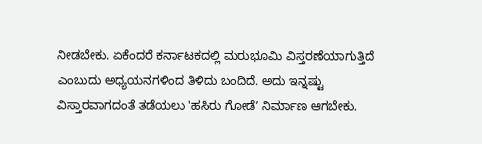ನೀಡಬೇಕು. ಏಕೆಂದರೆ ಕರ್ನಾಟಕದಲ್ಲಿ ಮರುಭೂಮಿ ವಿಸ್ತರಣೆಯಾಗುತ್ತಿದೆ ಎಂಬುದು ಅಧ್ಯಯನಗಳಿಂದ ತಿಳಿದು ಬಂದಿದೆ. ಅದು ಇನ್ನಷ್ಟು ವಿಸ್ತಾರವಾಗದಂತೆ ತಡೆಯಲು 'ಹಸಿರು ಗೋಡೆʼ ನಿರ್ಮಾಣ ಆಗಬೇಕು.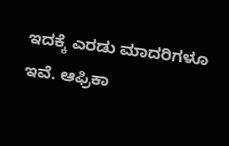ಇದಕ್ಕೆ ಎರಡು ಮಾದರಿಗಳೂ ಇವೆ. ಆಫ್ರಿಕಾ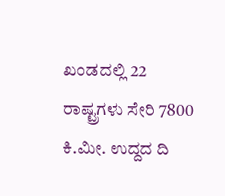ಖಂಡದಲ್ಲಿ 22 ರಾಷ್ಟ್ರಗಳು ಸೇರಿ 7800 ಕಿ.ಮೀ. ಉದ್ದದ ದಿ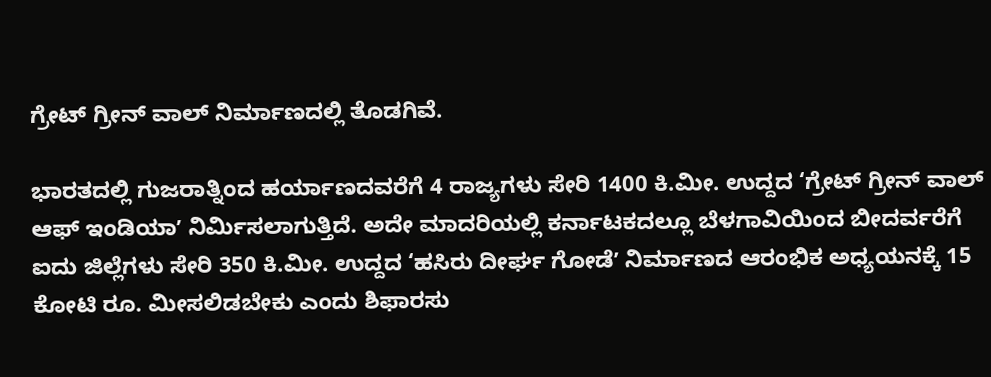ಗ್ರೇಟ್ ಗ್ರೀನ್ ವಾಲ್ ನಿರ್ಮಾಣದಲ್ಲಿ ತೊಡಗಿವೆ.

ಭಾರತದಲ್ಲಿ ಗುಜರಾತ್ನಿಂದ ಹರ್ಯಾಣದವರೆಗೆ 4 ರಾಜ್ಯಗಳು ಸೇರಿ 1400 ಕಿ.ಮೀ. ಉದ್ದದ ‘ಗ್ರೇಟ್ ಗ್ರೀನ್ ವಾಲ್ ಆಫ್ ಇಂಡಿಯಾʼ ನಿರ್ಮಿಸಲಾಗುತ್ತಿದೆ. ಅದೇ ಮಾದರಿಯಲ್ಲಿ ಕರ್ನಾಟಕದಲ್ಲೂ ಬೆಳಗಾವಿಯಿಂದ ಬೀದರ್ವರೆಗೆ ಐದು ಜಿಲ್ಲೆಗಳು ಸೇರಿ 350 ಕಿ.ಮೀ. ಉದ್ದದ ‘ಹಸಿರು ದೀರ್ಘ ಗೋಡೆʼ ನಿರ್ಮಾಣದ ಆರಂಭಿಕ ಅಧ್ಯಯನಕ್ಕೆ 15 ಕೋಟಿ ರೂ. ಮೀಸಲಿಡಬೇಕು ಎಂದು ಶಿಫಾರಸು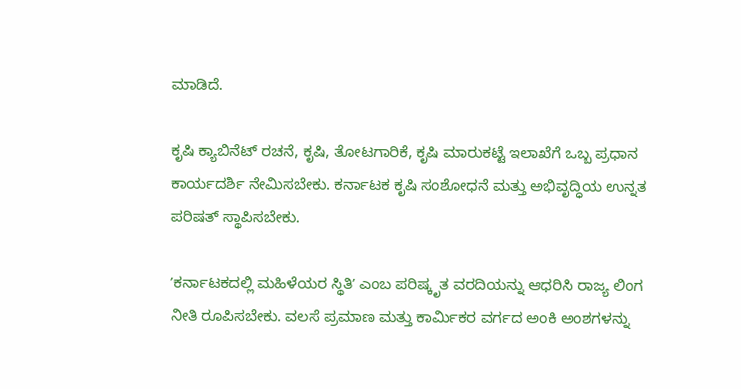ಮಾಡಿದೆ.

ಕೃಷಿ ಕ್ಯಾಬಿನೆಟ್ ರಚನೆ, ಕೃಷಿ, ತೋಟಗಾರಿಕೆ, ಕೃಷಿ ಮಾರುಕಟ್ಟೆ ಇಲಾಖೆಗೆ ಒಬ್ಬ ಪ್ರಧಾನ ಕಾರ್ಯದರ್ಶಿ ನೇಮಿಸಬೇಕು. ಕರ್ನಾಟಕ ಕೃಷಿ ಸಂಶೋಧನೆ ಮತ್ತು ಅಭಿವೃದ್ಧಿಯ ಉನ್ನತ ಪರಿಷತ್ ಸ್ಥಾಪಿಸಬೇಕು.

ʼಕರ್ನಾಟಕದಲ್ಲಿ ಮಹಿಳೆಯರ ಸ್ಥಿತಿʼ ಎಂಬ ಪರಿಷ್ಕೃತ ವರದಿಯನ್ನು ಆಧರಿಸಿ ರಾಜ್ಯ ಲಿಂಗ ನೀತಿ ರೂಪಿಸಬೇಕು. ವಲಸೆ ಪ್ರಮಾಣ ಮತ್ತು ಕಾರ್ಮಿಕರ ವರ್ಗದ ಅಂಕಿ ಅಂಶಗಳನ್ನು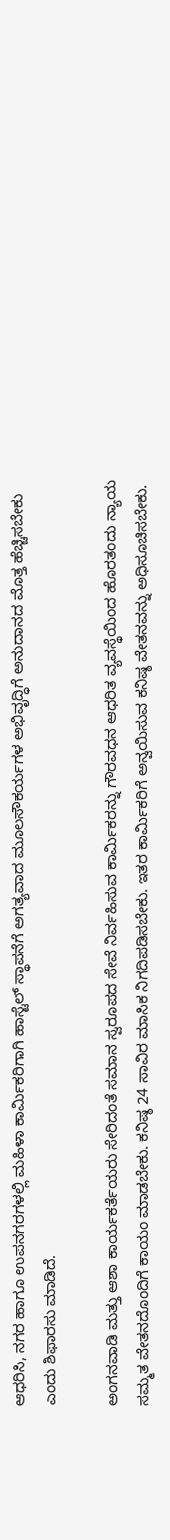ಆಧರಿಸಿ, ನಗರ ಹಾಗೂ ಉಪನಗರಗಳಲ್ಲಿ ಮಹಿಳಾ ಕಾರ್ಮಿಕರಿಗಾಗಿ ಹಾಸ್ಟೆಲ್ ಸ್ಥಾಪನೆಗೆ ಅಗತ್ಯವಾದ ಮೂಲಸೌಕರ್ಯಗಳ ಅಭಿವೃದ್ಧಿಗೆ ಅನುದಾನದ ಮೊತ್ತ ಹೆಚ್ಚಿಸಬೇಕು ಎಂದು ಶಿಫಾರಸು ಮಾಡಿದೆ.

ಅಂಗನವಾಡಿ ಮತ್ತು ಆಶಾ ಕಾರ್ಯಕರ್ತೆಯರು ಸೇರಿದಂತೆ ಸಮಾನ ಸ್ವರೂಪದ ಸೇವೆ ನಿರ್ವಹಿಸುವ ಕಾರ್ಮಿಕರನ್ನು ಗೌರವಧನ ಆಧರಿತ ವ್ಯವಸ್ಥೆಯಿಂದ ಹೊರತಂದು ನ್ಯಾಯ ಸಮ್ಮತ ವೇತನದೊಂದಿಗೆ ಕಾಯಂ ಮಾಡಬೇಕು. ಕನಿಷ್ಠ 24 ಸಾವಿರ ಮಾಸಿಕ ನಿಗದಿಪಡಿಸಬೇಕು. ಇತರ ಕಾರ್ಮಿಕರಿಗೆ ಅನ್ವಯಿಸುವ ಕನಿಷ್ಠ ವೇತನವನ್ನು ಅಧಿಸೂಚಿಸಬೇಕು.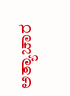ಅತ್ಯಾಚಾರ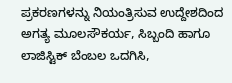ಪ್ರಕರಣಗಳನ್ನು ನಿಯಂತ್ರಿಸುವ ಉದ್ದೇಶದಿಂದ ಅಗತ್ಯ ಮೂಲಸೌಕರ್ಯ, ಸಿಬ್ಬಂದಿ ಹಾಗೂ ಲಾಜಿಸ್ಟಿಕ್ ಬೆಂಬಲ ಒದಗಿಸಿ,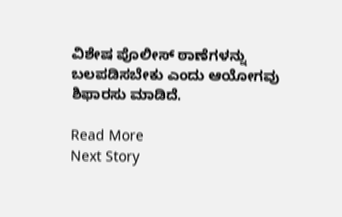ವಿಶೇಷ ಪೊಲೀಸ್ ಠಾಣೆಗಳನ್ನು ಬಲಪಡಿಸಬೇಕು ಎಂದು ಆಯೋಗವು ಶಿಫಾರಸು ಮಾಡಿದೆ.

Read More
Next Story